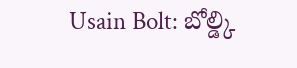Usain Bolt: బోల్డ్కి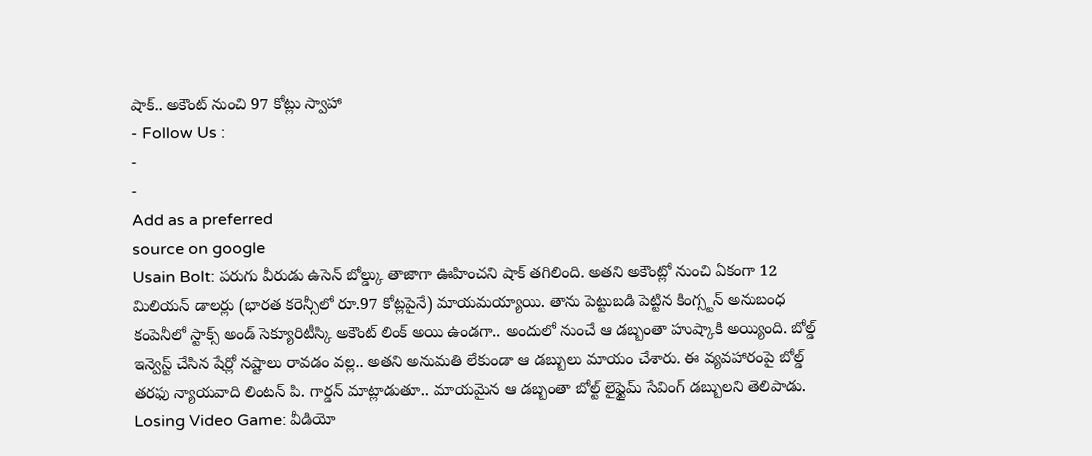షాక్.. అకౌంట్ నుంచి 97 కోట్లు స్వాహా
- Follow Us :
-
-
Add as a preferred
source on google
Usain Bolt: పరుగు వీరుడు ఉసెన్ బోల్డ్కు తాజాగా ఊహించని షాక్ తగిలింది. అతని అకౌంట్లో నుంచి ఏకంగా 12 మిలియన్ డాలర్లు (భారత కరెన్సీలో రూ.97 కోట్లపైనే) మాయమయ్యాయి. తాను పెట్టుబడి పెట్టిన కింగ్స్టన్ అనుబంధ కంపెనీలో స్టాక్స్ అండ్ సెక్యూరిటీస్కి అకౌంట్ లింక్ అయి ఉండగా.. అందులో నుంచే ఆ డబ్బంతా హుష్కాకి అయ్యింది. బోల్డ్ ఇన్వెస్ట్ చేసిన షేర్లో నష్టాలు రావడం వల్ల.. అతని అనుమతి లేకుండా ఆ డబ్బులు మాయం చేశారు. ఈ వ్యవహారంపై బోల్డ్ తరఫు న్యాయవాది లింటన్ పి. గార్డన్ మాట్లాడుతూ.. మాయమైన ఆ డబ్బంతా బోల్ట్ లైఫ్టైమ్ సేవింగ్ డబ్బులని తెలిపాడు.
Losing Video Game: వీడియో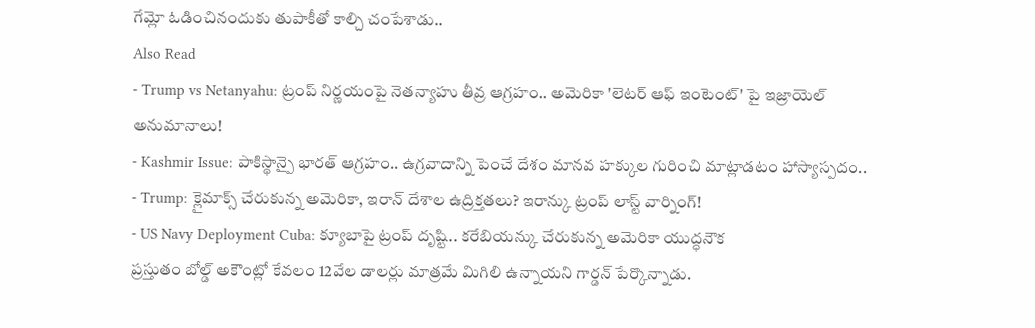గేమ్లో ఓడించినందుకు తుపాకీతో కాల్చి చంపేశాడు..
Also Read
- Trump vs Netanyahu: ట్రంప్ నిర్ణయంపై నెతన్యాహు తీవ్ర ఆగ్రహం.. అమెరికా 'లెటర్ ఆఫ్ ఇంటెంట్' పై ఇజ్రాయెల్ అనుమానాలు!
- Kashmir Issue: పాకిస్థాన్పై భారత్ ఆగ్రహం.. ఉగ్రవాదాన్ని పెంచే దేశం మానవ హక్కుల గురించి మాట్లాడటం హాస్యాస్పదం..
- Trump: క్లైమాక్స్ చేరుకున్న అమెరికా, ఇరాన్ దేశాల ఉద్రిక్తతలు? ఇరాన్కు ట్రంప్ లాస్ట్ వార్నింగ్!
- US Navy Deployment Cuba: క్యూబాపై ట్రంప్ దృష్టి.. కరేబియన్కు చేరుకున్న అమెరికా యుద్ధనౌక
ప్రస్తుతం బోల్డ్ అకౌంట్లో కేవలం 12వేల డాలర్లు మాత్రమే మిగిలి ఉన్నాయని గార్డన్ పేర్కొన్నాడు.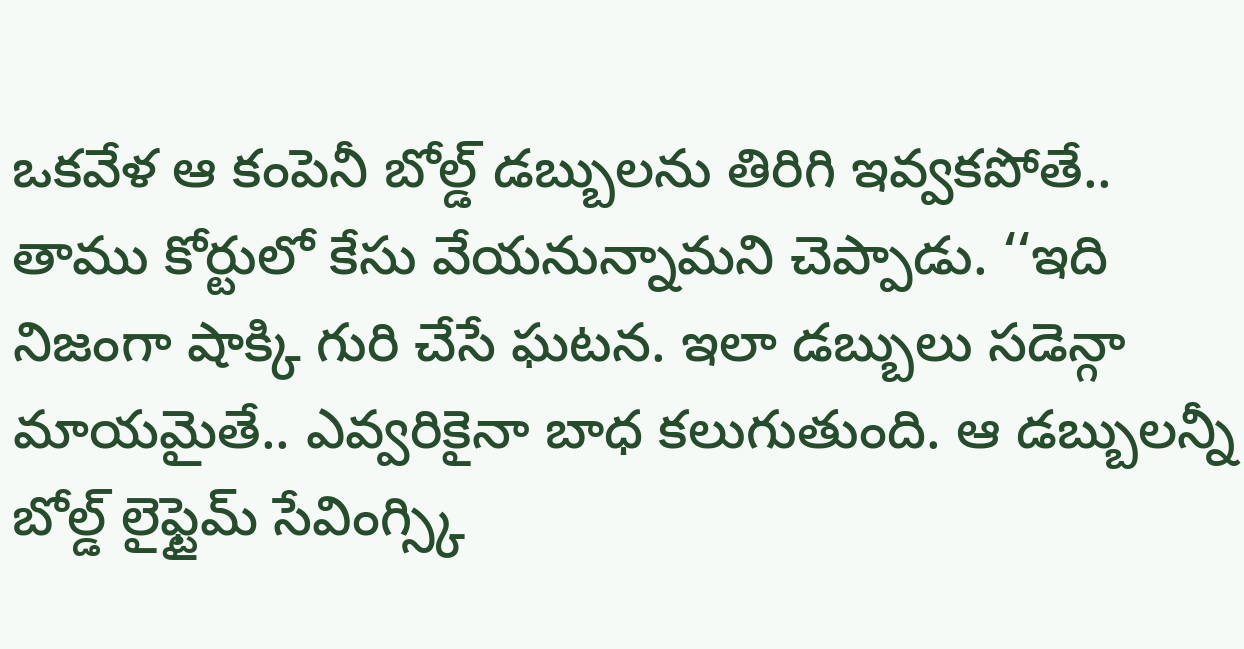ఒకవేళ ఆ కంపెనీ బోల్డ్ డబ్బులను తిరిగి ఇవ్వకపోతే.. తాము కోర్టులో కేసు వేయనున్నామని చెప్పాడు. ‘‘ఇది నిజంగా షాక్కి గురి చేసే ఘటన. ఇలా డబ్బులు సడెన్గా మాయమైతే.. ఎవ్వరికైనా బాధ కలుగుతుంది. ఆ డబ్బులన్నీ బోల్డ్ లైఫ్టైమ్ సేవింగ్స్కి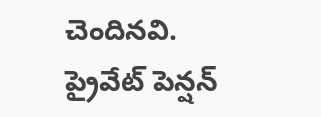చెందినవి. ప్రైవేట్ పెన్షన్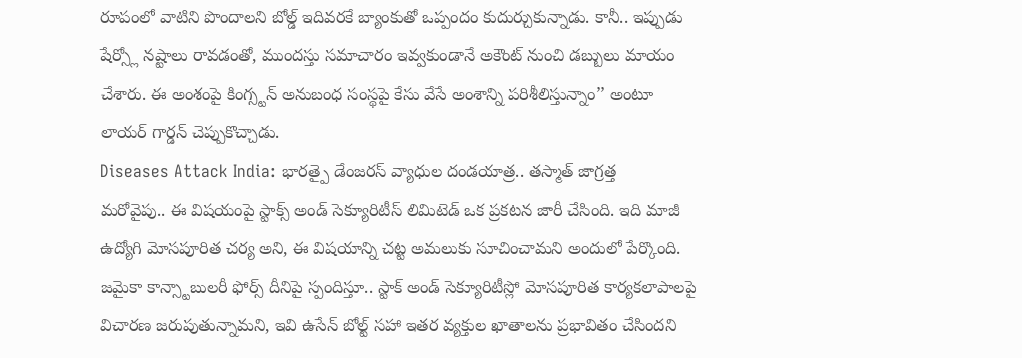రూపంలో వాటిని పొందాలని బోల్డ్ ఇదివరకే బ్యాంకుతో ఒప్పందం కుదుర్చుకున్నాడు. కానీ.. ఇప్పుడు షేర్స్లో నష్టాలు రావడంతో, ముందస్తు సమాచారం ఇవ్వకుండానే అకౌంట్ నుంచి డబ్బులు మాయం చేశారు. ఈ అంశంపై కింగ్స్టన్ అనుబంధ సంస్థపై కేసు వేసే అంశాన్ని పరిశీలిస్తున్నాం’’ అంటూ లాయర్ గార్డన్ చెప్పుకొచ్చాడు.
Diseases Attack India: భారత్పై డేంజరస్ వ్యాధుల దండయాత్ర.. తస్మాత్ జాగ్రత్త
మరోవైపు.. ఈ విషయంపై స్టాక్స్ అండ్ సెక్యూరిటీస్ లిమిటెడ్ ఒక ప్రకటన జారీ చేసింది. ఇది మాజీ ఉద్యోగి మోసపూరిత చర్య అని, ఈ విషయాన్ని చట్ట అమలుకు సూచించామని అందులో పేర్కొంది. జమైకా కాన్స్టాబులరీ ఫోర్స్ దీనిపై స్పందిస్తూ.. స్టాక్ అండ్ సెక్యూరిటీస్లో మోసపూరిత కార్యకలాపాలపై విచారణ జరుపుతున్నామని, ఇవి ఉసేన్ బోల్ట్ సహా ఇతర వ్యక్తుల ఖాతాలను ప్రభావితం చేసిందని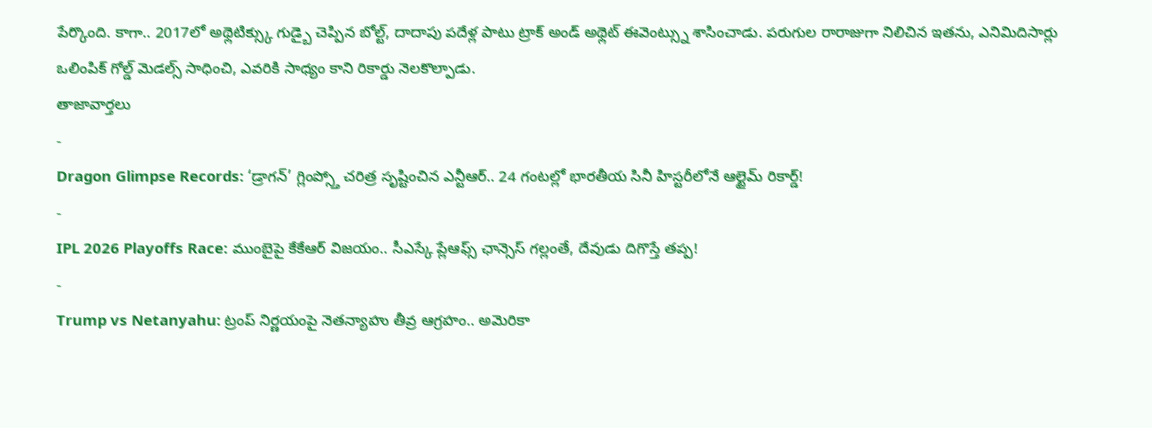పేర్కొంది. కాగా.. 2017లో అథ్లెటిక్స్కు గుడ్బై చెప్పిన బోల్ట్, దాదాపు పదేళ్ల పాటు ట్రాక్ అండ్ అథ్లెట్ ఈవెంట్స్ను శాసించాడు. పరుగుల రారాజుగా నిలిచిన ఇతను, ఎనిమిదిసార్లు ఒలింపిక్ గోల్డ్ మెడల్స్ సాధించి, ఎవరికి సాధ్యం కాని రికార్డు నెలకొల్పాడు.
తాజావార్తలు
-
Dragon Glimpse Records: ‘డ్రాగన్’ గ్లింప్స్తో చరిత్ర సృష్టించిన ఎన్టీఆర్.. 24 గంటల్లో భారతీయ సినీ హిస్టరీలోనే ఆల్టైమ్ రికార్డ్!
-
IPL 2026 Playoffs Race: ముంబైపై కేకేఆర్ విజయం.. సీఎస్కే ప్లేఆఫ్స్ ఛాన్సెస్ గల్లంతే, దేవుడు దిగొస్తే తప్ప!
-
Trump vs Netanyahu: ట్రంప్ నిర్ణయంపై నెతన్యాహు తీవ్ర ఆగ్రహం.. అమెరికా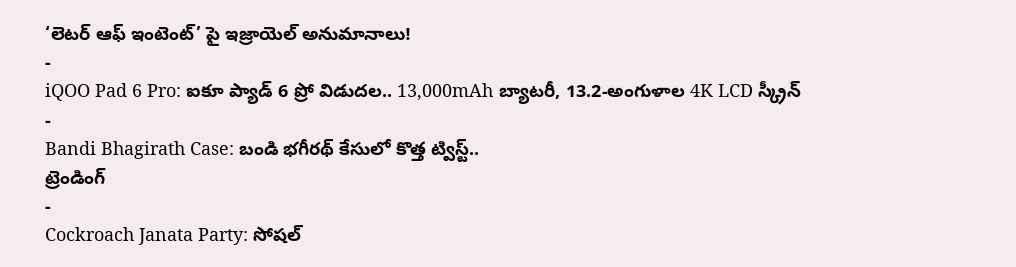‘లెటర్ ఆఫ్ ఇంటెంట్’ పై ఇజ్రాయెల్ అనుమానాలు!
-
iQOO Pad 6 Pro: ఐకూ ప్యాడ్ 6 ప్రో విడుదల.. 13,000mAh బ్యాటరీ, 13.2-అంగుళాల 4K LCD స్క్రీన్
-
Bandi Bhagirath Case: బండి భగీరథ్ కేసులో కొత్త ట్విస్ట్..
ట్రెండింగ్
-
Cockroach Janata Party: సోషల్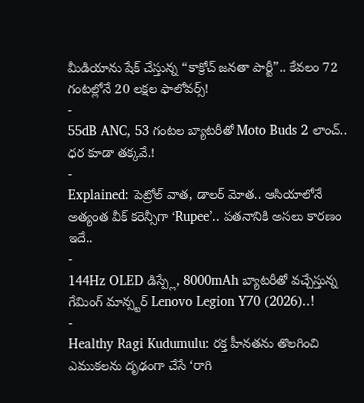మీడియాను షేక్ చేస్తున్న “కాక్రోచ్ జనతా పార్టీ”.. కేవలం 72 గంటల్లోనే 20 లక్షల ఫాలోవర్స్!
-
55dB ANC, 53 గంటల బ్యాటరీతో Moto Buds 2 లాంచ్.. ధర కూడా తక్కవే.!
-
Explained: పెట్రోల్ వాత, డాలర్ మోత.. ఆసియాలోనే అత్యంత వీక్ కరెన్సీగా ‘Rupee’.. పతనానికి అసలు కారణం ఇదే..
-
144Hz OLED డిస్ప్లే, 8000mAh బ్యాటరీతో వచ్చేస్తున్న గేమింగ్ మాన్స్టర్ Lenovo Legion Y70 (2026)..!
-
Healthy Ragi Kudumulu: రక్త హీనతను తొలగించి ఎముకలను దృఢంగా చేసే ‘రాగి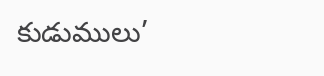కుడుములు’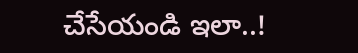చేసేయండి ఇలా..!